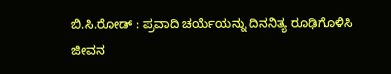ಬಿ.ಸಿ.ರೋಡ್ : ಪ್ರವಾದಿ ಚರ್ಯೆಯನ್ನು ದಿನನಿತ್ಯ ರೂಢಿಗೊಳಿಸಿ ಜೀವನ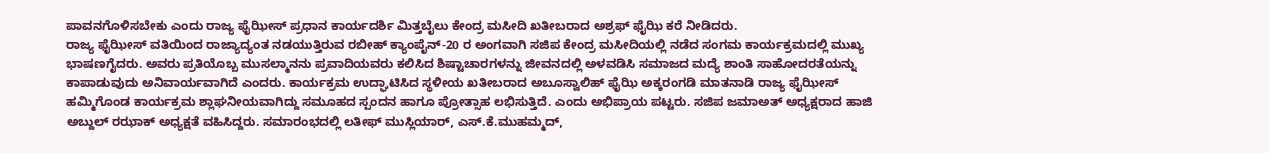ಪಾವನಗೊಳಿಸಬೇಕು ಎಂದು ರಾಜ್ಯ ಫೈಝೀಸ್ ಪ್ರಧಾನ ಕಾರ್ಯದರ್ಶಿ ಮಿತ್ತಬೈಲು ಕೇಂದ್ರ ಮಸೀದಿ ಖತೀಬರಾದ ಅಶ್ರಫ್ ಫೈಝಿ ಕರೆ ನೀಡಿದರು.
ರಾಜ್ಯ ಫೈಝೀಸ್ ವತಿಯಿಂದ ರಾಜ್ಯಾದ್ಯಂತ ನಡಯುತ್ತಿರುವ ರಬೀಹ್ ಕ್ಯಾಂಪೈನ್-20 ರ ಅಂಗವಾಗಿ ಸಜಿಪ ಕೇಂದ್ರ ಮಸೀದಿಯಲ್ಲಿ ನಡೆದ ಸಂಗಮ ಕಾರ್ಯಕ್ರಮದಲ್ಲಿ ಮುಖ್ಯ ಭಾಷಣಗೈದರು. ಅವರು ಪ್ರತಿಯೊಬ್ಬ ಮುಸಲ್ಮಾನನು ಪ್ರವಾದಿಯವರು ಕಲಿಸಿದ ಶಿಷ್ಟಾಚಾರಗಳನ್ನು ಜೀವನದಲ್ಲಿ ಅಳವಡಿಸಿ ಸಮಾಜದ ಮದ್ಯೆ ಶಾಂತಿ ಸಾಹೋದರತೆಯನ್ನು ಕಾಪಾಡುವುದು ಅನಿವಾರ್ಯವಾಗಿದೆ ಎಂದರು. ಕಾರ್ಯಕ್ರಮ ಉದ್ಘಾಟಿಸಿದ ಸ್ಥಳೀಯ ಖತೀಬರಾದ ಅಬೂಸ್ವಾಲಿಹ್ ಫೈಝಿ ಅಕ್ಕರಂಗಡಿ ಮಾತನಾಡಿ ರಾಜ್ಯ ಫೈಝೀಸ್ ಹಮ್ಮಿಗೊಂಡ ಕಾರ್ಯಕ್ರಮ ಶ್ಲಾಘನೀಯವಾಗಿದ್ದು ಸಮೂಹದ ಸ್ಪಂದನ ಹಾಗೂ ಪ್ರೋತ್ಸಾಹ ಲಭಿಸುತ್ತಿದೆ. ಎಂದು ಅಭಿಪ್ರಾಯ ಪಟ್ಟರು. ಸಜಿಪ ಜಮಾಅತ್ ಅಧ್ಯಕ್ಷರಾದ ಹಾಜಿ ಅಬ್ದುಲ್ ರಝಾಕ್ ಅಧ್ಯಕ್ಷತೆ ವಹಿಸಿದ್ದರು. ಸಮಾರಂಭದಲ್ಲಿ ಲತೀಫ್ ಮುಸ್ಲಿಯಾರ್, ಎಸ್.ಕೆ.ಮುಹಮ್ಮದ್,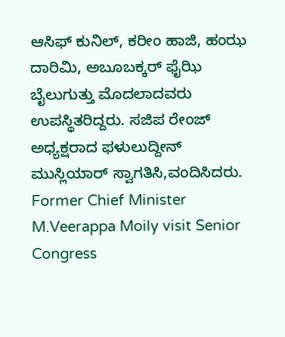ಆಸಿಫ್ ಕುನಿಲ್, ಕರೀಂ ಹಾಜಿ, ಹಂಝ ದಾರಿಮಿ, ಅಬೂಬಕ್ಕರ್ ಫೈಝಿ ಬೈಲುಗುತ್ತು ಮೊದಲಾದವರು ಉಪಸ್ಥಿತರಿದ್ದರು. ಸಜಿಪ ರೇಂಜ್ ಅಧ್ಯಕ್ಷರಾದ ಫಳುಲುದ್ದೀನ್ ಮುಸ್ಲಿಯಾರ್ ಸ್ವಾಗತಿಸಿ,ವಂದಿಸಿದರು.
Former Chief Minister M.Veerappa Moily visit Senior Congress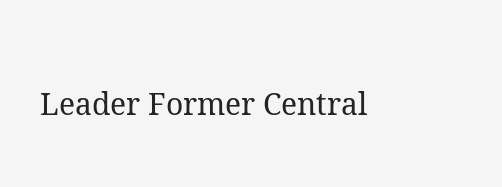Leader Former Central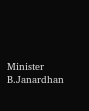Minister B.Janardhan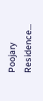Poojary Residence…